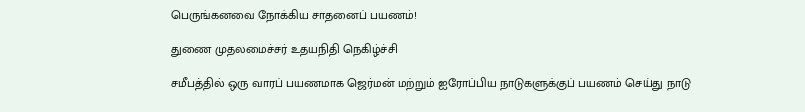பெருங்கனவை நோக்கிய சாதனைப் பயணம்!

துணை முதலமைச்சர் உதயநிதி நெகிழ்ச்சி

சமீபத்தில் ஒரு வாரப் பயணமாக ஜெர்மன் மற்றும் ஐரோப்பிய நாடுகளுக்குப் பயணம் செய்து நாடு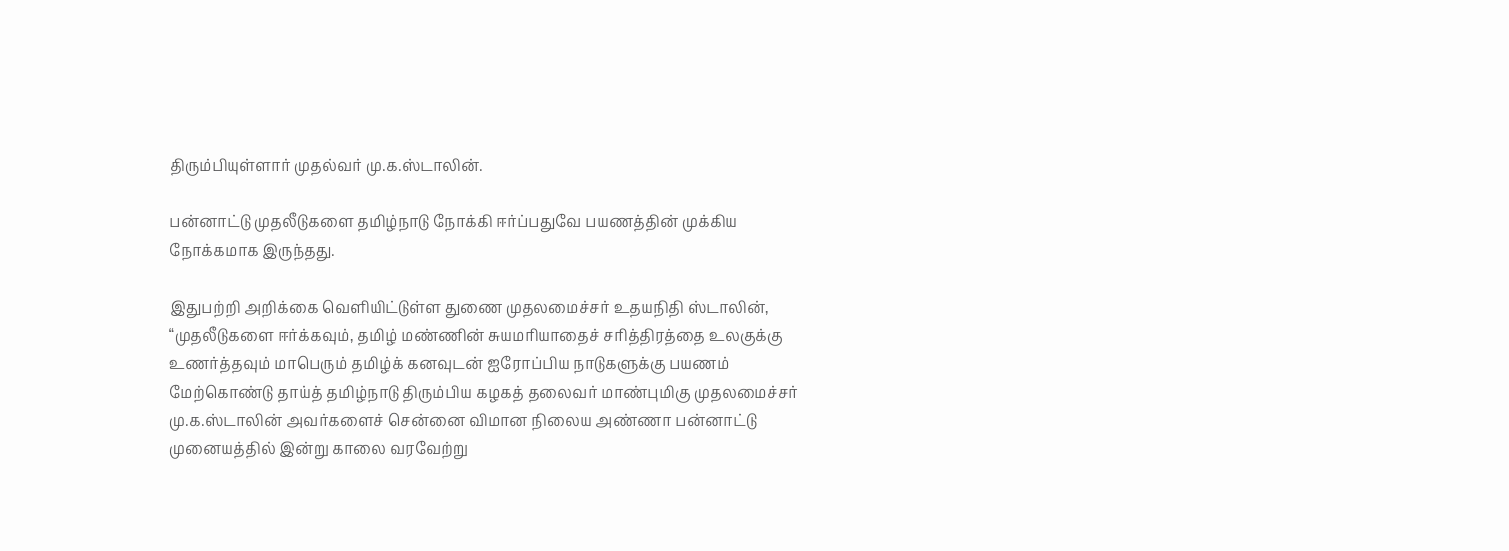திரும்பியுள்ளார் முதல்வர் மு.க.ஸ்டாலின்.

பன்னாட்டு முதலீடுகளை தமிழ்நாடு நோக்கி ஈர்ப்பதுவே பயணத்தின் முக்கிய நோக்கமாக இருந்தது.

இதுபற்றி அறிக்கை வெளியிட்டுள்ள துணை முதலமைச்சர் உதயநிதி ஸ்டாலின், “முதலீடுகளை ஈர்க்கவும், தமிழ் மண்ணின் சுயமரியாதைச் சரித்திரத்தை உலகுக்கு உணர்த்தவும் மாபெரும் தமிழ்க் கனவுடன் ஐரோப்பிய நாடுகளுக்கு பயணம் மேற்கொண்டு தாய்த் தமிழ்நாடு திரும்பிய கழகத் தலைவர் மாண்புமிகு முதலமைச்சர் மு.க.ஸ்டாலின் அவர்களைச் சென்னை விமான நிலைய அண்ணா பன்னாட்டு முனையத்தில் இன்று காலை வரவேற்று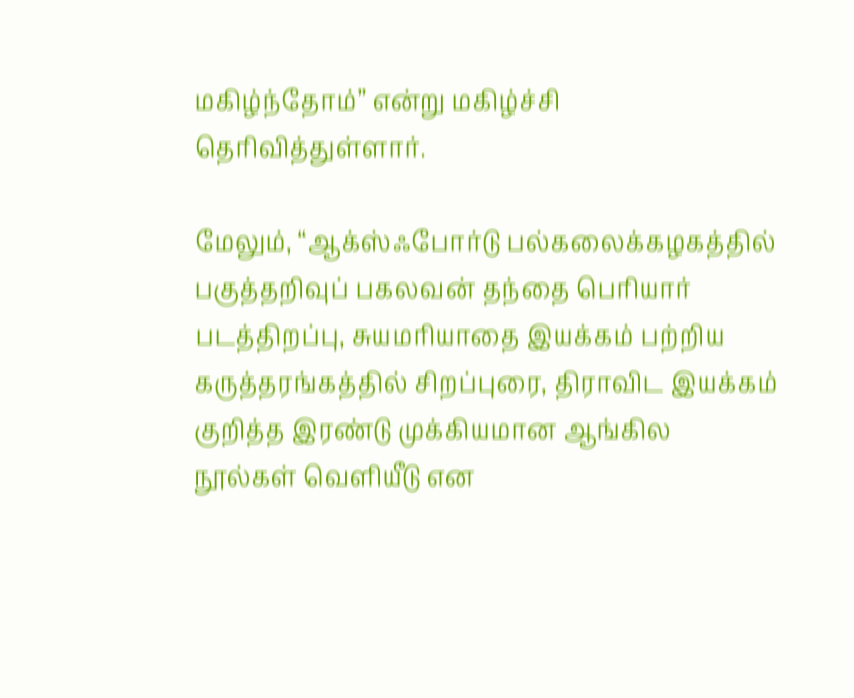மகிழ்ந்தோம்” என்று மகிழ்ச்சி தெரிவித்துள்ளார்.

மேலும், “ஆக்ஸ்ஃபோர்டு பல்கலைக்கழகத்தில் பகுத்தறிவுப் பகலவன் தந்தை பெரியார் படத்திறப்பு, சுயமரியாதை இயக்கம் பற்றிய கருத்தரங்கத்தில் சிறப்புரை, திராவிட இயக்கம் குறித்த இரண்டு முக்கியமான ஆங்கில நூல்கள் வெளியீடு என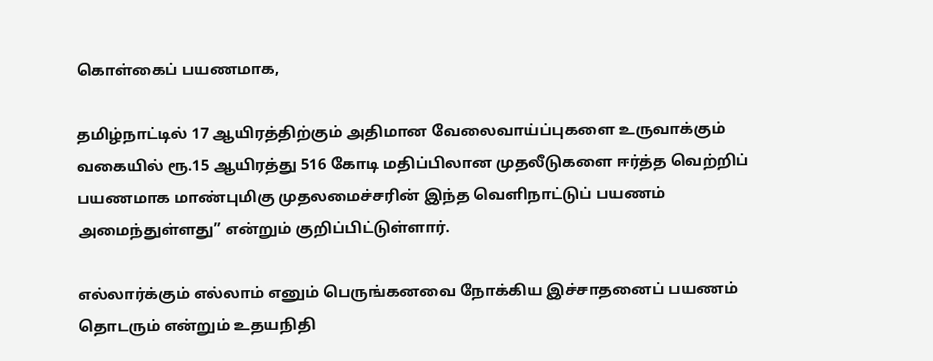கொள்கைப் பயணமாக,

தமிழ்நாட்டில் 17 ஆயிரத்திற்கும் அதிமான வேலைவாய்ப்புகளை உருவாக்கும் வகையில் ரூ.15 ஆயிரத்து 516 கோடி மதிப்பிலான முதலீடுகளை ஈர்த்த வெற்றிப் பயணமாக மாண்புமிகு முதலமைச்சரின் இந்த வெளிநாட்டுப் பயணம் அமைந்துள்ளது” என்றும் குறிப்பிட்டுள்ளார்.

எல்லார்க்கும் எல்லாம் எனும் பெருங்கனவை நோக்கிய இச்சாதனைப் பயணம் தொடரும் என்றும் உதயநிதி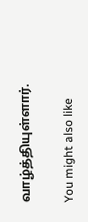வாழ்த்தியுள்ளார்.

You might also like